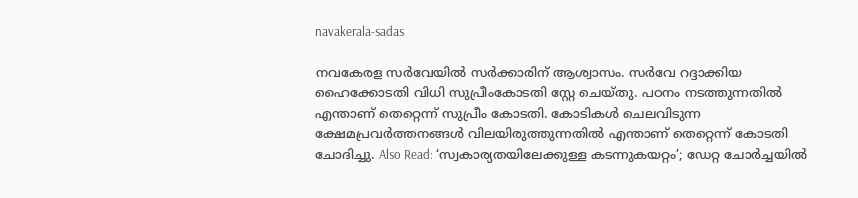navakerala-sadas

നവകേരള സര്‍വേയില്‍ സര്‍ക്കാരിന് ആശ്വാസം. സര്‍വേ റദ്ദാക്കിയ ഹൈക്കോടതി വിധി സുപ്രീംകോടതി സ്റ്റേ ചെയ്തു. പഠനം നടത്തുന്നതില്‍ എന്താണ് തെറ്റെന്ന് സുപ്രീം കോടതി. കോടികള്‍ ചെലവിടുന്ന ക്ഷേമപ്രവര്‍ത്തനങ്ങള്‍ വിലയിരുത്തുന്നതില്‍ എന്താണ് തെറ്റെന്ന് കോടതി ചോദിച്ചു. Also Read: ‘സ്വകാര്യതയിലേക്കുള്ള കടന്നുകയറ്റം’; ഡേറ്റ ചോര്‍ച്ചയില്‍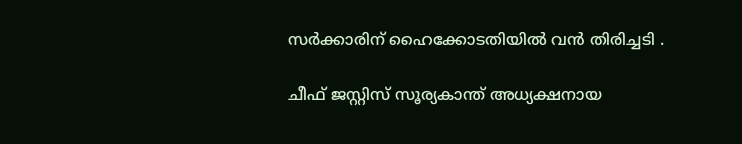സര്‍ക്കാരിന് ഹൈക്കോടതിയില്‍ വന്‍ തിരിച്ചടി .

ചീഫ് ജസ്റ്റിസ് സൂര്യകാന്ത് അധ്യക്ഷനായ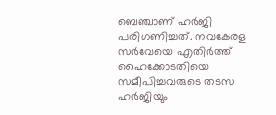ബെഞ്ചാണ് ഹർജി പരിഗണിച്ചത്. നവകേരള സര്‍വേയെ എതിര്‍ത്ത് ഹൈക്കോടതിയെ സമീപിച്ചവരുടെ തടസ ഹര്‍ജിയും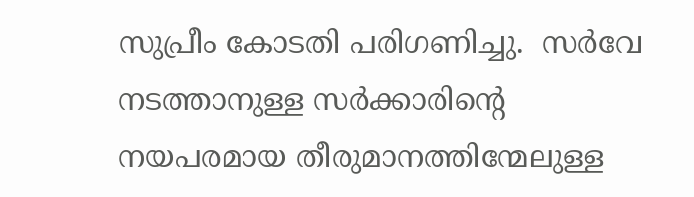സുപ്രീം കോടതി പരിഗണിച്ചു.  സർവേ നടത്താനുള്ള സര്‍ക്കാരിന്റെ നയപരമായ തീരുമാനത്തിന്മേലുള്ള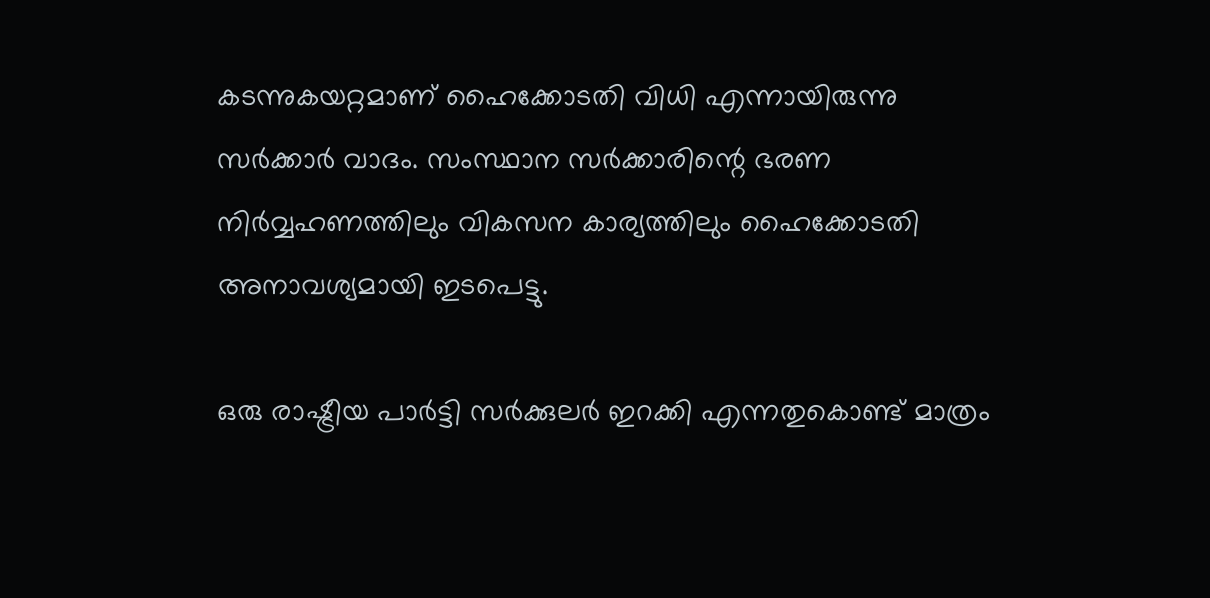കടന്നുകയറ്റമാണ് ഹൈക്കോടതി വിധി എന്നായിരുന്നു സർക്കാർ വാദം. സംസ്ഥാന സര്‍ക്കാരിന്റെ ഭരണ നിര്‍വ്വഹണത്തിലും വികസന കാര്യത്തിലും ഹൈക്കോടതി അനാവശ്യമായി ഇടപെട്ടു.

ഒരു രാഷ്ട്രീയ പാര്‍ട്ടി സര്‍ക്കുലര്‍ ഇറക്കി എന്നതുകൊണ്ട് മാത്രം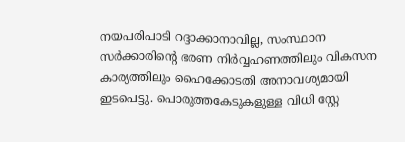നയപരിപാടി റദ്ദാക്കാനാവില്ല, സംസ്ഥാന സര്‍ക്കാരിന്റെ ഭരണ നിര്‍വ്വഹണത്തിലും വികസന കാര്യത്തിലും ഹൈക്കോടതി അനാവശ്യമായി ഇടപെട്ടു. പൊരുത്തകേടുകളുള്ള വിധി സ്റ്റേ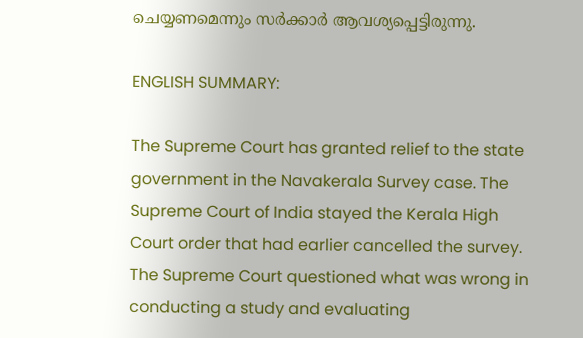ചെയ്യണമെന്നും സർക്കാർ ആവശ്യപ്പെട്ടിരുന്നു.

ENGLISH SUMMARY:

The Supreme Court has granted relief to the state government in the Navakerala Survey case. The Supreme Court of India stayed the Kerala High Court order that had earlier cancelled the survey. The Supreme Court questioned what was wrong in conducting a study and evaluating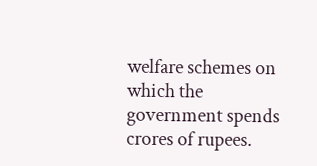welfare schemes on which the government spends crores of rupees.